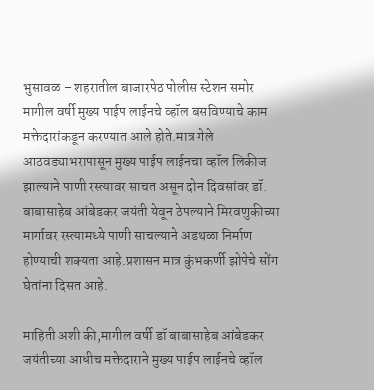भुसावळ – शहरातील बाजारपेठ पोलीस स्टेशन समोर मागील वर्षी मुख्य पाईप लाईनचे व्हॉल बसविण्याचे काम मक्तेदारांकडून करण्यात आले होते.मात्र गेले आठवड्याभरापासून मुख्य पाईप लाईनचा व्हॉल लिकीज झाल्याने पाणी रस्त्यावर साचत असून दोन दिवसांवर डॉ. बाबासाहेब आंबेडकर जयंती येवून ठेपल्याने मिरवणुकीच्या मार्गावर रस्त्यामध्ये पाणी साचल्याने अडथळा निर्माण होण्याची शक्यता आहे.प्रशासन मात्र कुंभकर्णी झोपेचे सोंग घेतांना दिसत आहे.

माहिती अशी की,मागील वर्षी डॉ बाबासाहेब आंबेडकर जयंतीच्या आधीच मक्तेदाराने मुख्य पाईप लाईनचे व्हॉल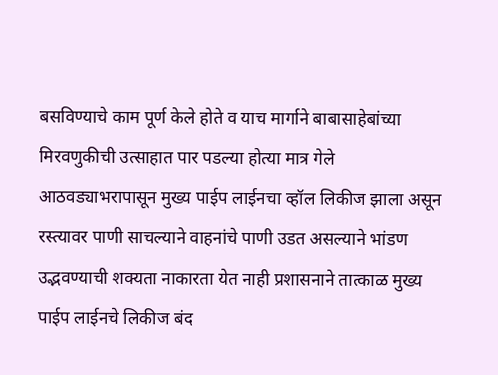बसविण्याचे काम पूर्ण केले होते व याच मार्गाने बाबासाहेबांच्या मिरवणुकीची उत्साहात पार पडल्या होत्या मात्र गेले आठवड्याभरापासून मुख्य पाईप लाईनचा व्हॉल लिकीज झाला असून रस्त्यावर पाणी साचल्याने वाहनांचे पाणी उडत असल्याने भांडण उद्भवण्याची शक्यता नाकारता येत नाही प्रशासनाने तात्काळ मुख्य पाईप लाईनचे लिकीज बंद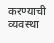करण्याची व्यवस्था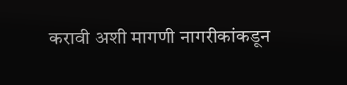करावी अशी मागणी नागरीकांकडून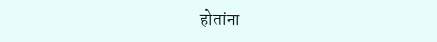होतांना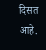दिसत आहे.